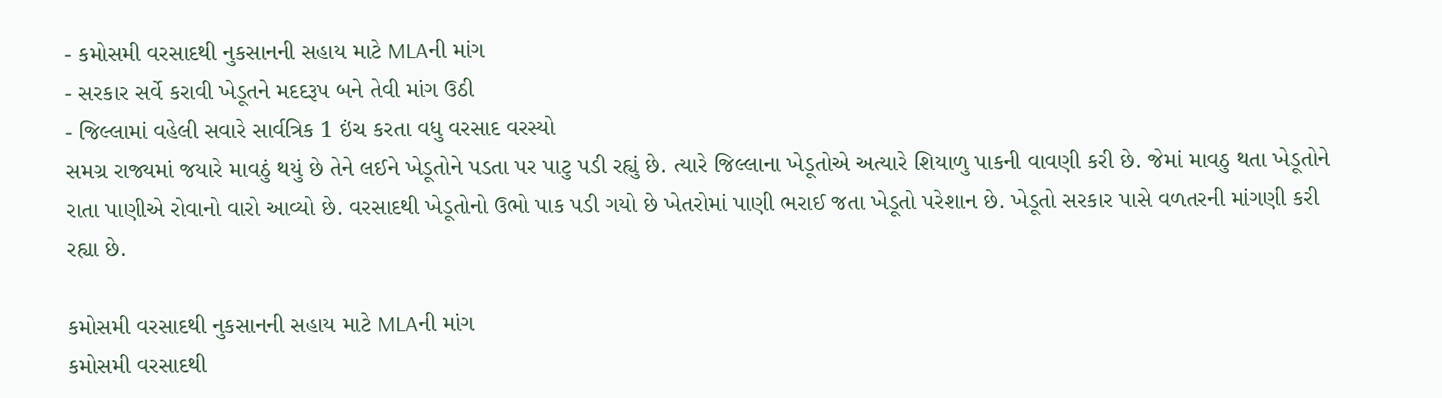- કમોસમી વરસાદથી નુકસાનની સહાય માટે MLAની માંગ
- સરકાર સર્વે કરાવી ખેડૂતને મદદરૂપ બને તેવી માંગ ઉઠી
- જિલ્લામાં વહેલી સવારે સાર્વત્રિક 1 ઇંચ કરતા વધુ વરસાદ વરસ્યો
સમગ્ર રાજ્યમાં જયારે માવઠું થયું છે તેને લઈને ખેડૂતોને પડતા પર પાટુ પડી રહ્યું છે. ત્યારે જિલ્લાના ખેડૂતોએ અત્યારે શિયાળુ પાકની વાવણી કરી છે. જેમાં માવઠુ થતા ખેડૂતોને રાતા પાણીએ રોવાનો વારો આવ્યો છે. વરસાદથી ખેડૂતોનો ઉભો પાક પડી ગયો છે ખેતરોમાં પાણી ભરાઈ જતા ખેડૂતો પરેશાન છે. ખેડૂતો સરકાર પાસે વળતરની માંગણી કરી રહ્યા છે.

કમોસમી વરસાદથી નુકસાનની સહાય માટે MLAની માંગ
કમોસમી વરસાદથી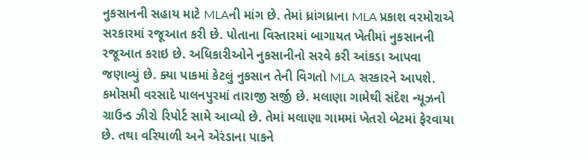નુકસાનની સહાય માટે MLAની માંગ છે. તેમાં ધ્રાંગધ્રાના MLA પ્રકાશ વરમોરાએ સરકારમાં રજૂઆત કરી છે. પોતાના વિસ્તારમાં બાગાયત ખેતીમાં નુકસાનની રજૂઆત કરાઇ છે. અધિકારીઓને નુકસાનીનો સરવે કરી આંકડા આપવા જણાવ્યું છે. ક્યા પાકમાં કેટલું નુકસાન તેની વિગતો MLA સરકારને આપશે. કમોસમી વરસાદે પાલનપુરમાં તારાજી સર્જી છે. મલાણા ગામેથી સંદેશ ન્યૂઝનો ગ્રાઉન્ડ ઝીરો રિપોર્ટ સામે આવ્યો છે. તેમાં મલાણા ગામમાં ખેતરો બેટમાં ફેરવાયા છે. તથા વરિયાળી અને એરંડાના પાકને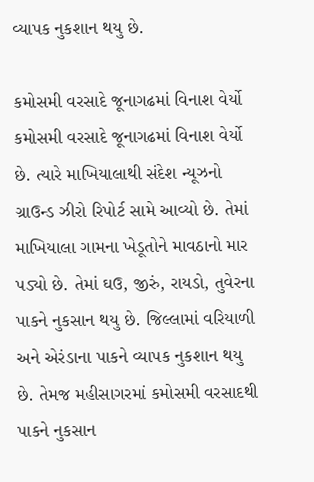વ્યાપક નુકશાન થયુ છે.

કમોસમી વરસાદે જૂનાગઢમાં વિનાશ વેર્યો
કમોસમી વરસાદે જૂનાગઢમાં વિનાશ વેર્યો છે. ત્યારે માખિયાલાથી સંદેશ ન્યૂઝનો ગ્રાઉન્ડ ઝીરો રિપોર્ટ સામે આવ્યો છે. તેમાં માખિયાલા ગામના ખેડૂતોને માવઠાનો માર પડ્યો છે. તેમાં ઘઉ, જીરું, રાયડો, તુવેરના પાકને નુકસાન થયુ છે. જિલ્લામાં વરિયાળી અને એરંડાના પાકને વ્યાપક નુકશાન થયુ છે. તેમજ મહીસાગરમાં કમોસમી વરસાદથી પાકને નુકસાન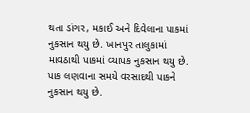થતા ડાંગર, મકાઈ અને દિવેલાના પાકમાં નુકસાન થયુ છે. ખાનપુર તાલુકામાં માવઠાથી પાકમાં વ્યાપક નુકસાન થયુ છે. પાક લણવાના સમયે વરસાદથી પાકને નુકસાન થયુ છે.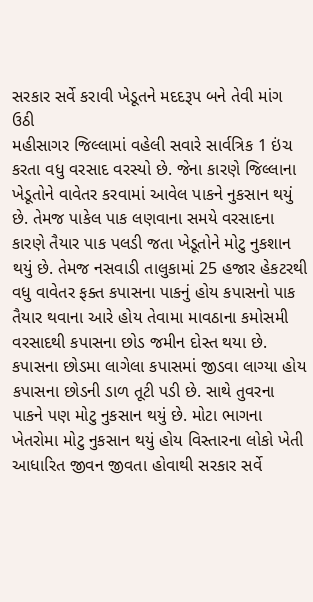સરકાર સર્વે કરાવી ખેડૂતને મદદરૂપ બને તેવી માંગ ઉઠી
મહીસાગર જિલ્લામાં વહેલી સવારે સાર્વત્રિક 1 ઇંચ કરતા વધુ વરસાદ વરસ્યો છે. જેના કારણે જિલ્લાના ખેડૂતોને વાવેતર કરવામાં આવેલ પાકને નુકસાન થયું છે. તેમજ પાકેલ પાક લણવાના સમયે વરસાદના કારણે તૈયાર પાક પલડી જતા ખેડૂતોને મોટુ નુકશાન થયું છે. તેમજ નસવાડી તાલુકામાં 25 હજાર હેકટરથી વધુ વાવેતર ફક્ત કપાસના પાકનું હોય કપાસનો પાક તૈયાર થવાના આરે હોય તેવામા માવઠાના કમોસમી વરસાદથી કપાસના છોડ જમીન દોસ્ત થયા છે. કપાસના છોડમા લાગેલા કપાસમાં જીડવા લાગ્યા હોય કપાસના છોડની ડાળ તૂટી પડી છે. સાથે તુવરના પાકને પણ મોટુ નુકસાન થયું છે. મોટા ભાગના ખેતરોમા મોટુ નુકસાન થયું હોય વિસ્તારના લોકો ખેતી આધારિત જીવન જીવતા હોવાથી સરકાર સર્વે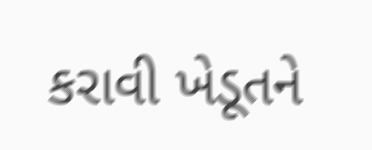કરાવી ખેડૂતને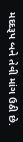મદદરૂપ બને તેવી માંગ ઉઠી છે.